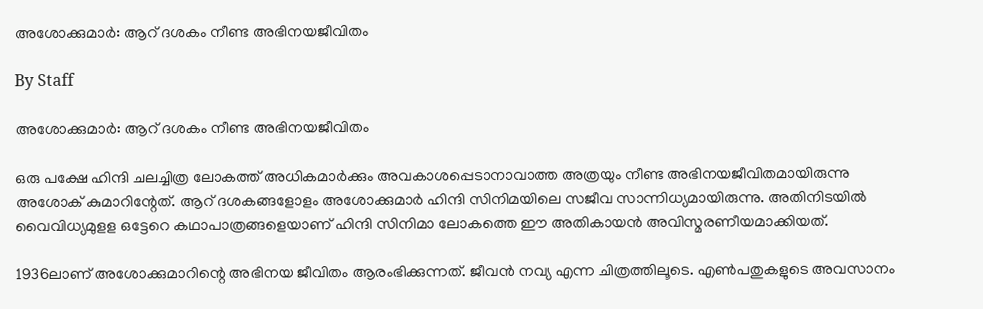അശോക്കുമാര്‍: ആറ് ദശകം നീണ്ട അഭിനയജീവിതം

By Staff

അശോക്കുമാര്‍: ആറ് ദശകം നീണ്ട അഭിനയജീവിതം

ഒരു പക്ഷേ ഹിന്ദി ചലച്ചിത്ര ലോകത്ത് അധികമാര്‍ക്കും അവകാശപ്പെടാനാവാത്ത അത്രയും നീണ്ട അഭിനയജീവിതമായിരുന്നു അശോക് കുമാറിന്റേത്. ആറ് ദശകങ്ങളോളം അശോക്കുമാര്‍ ഹിന്ദി സിനിമയിലെ സജീവ സാന്നിധ്യമായിരുന്നു. അതിനിടയില്‍ വൈവിധ്യമുളള ഒട്ടേറെ കഥാപാത്രങ്ങളെയാണ് ഹിന്ദി സിനിമാ ലോകത്തെ ഈ അതികായന്‍ അവിസ്മരണീയമാക്കിയത്.

1936ലാണ് അശോക്കുമാറിന്റെ അഭിനയ ജീവിതം ആരംഭിക്കുന്നത്. ജീവന്‍ നവ്യ എന്ന ചിത്രത്തിലൂടെ. എണ്‍പതുകളുടെ അവസാനം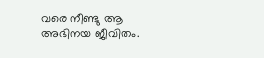വരെ നീണ്ടു ആ അഭിനയ ജീവിതം.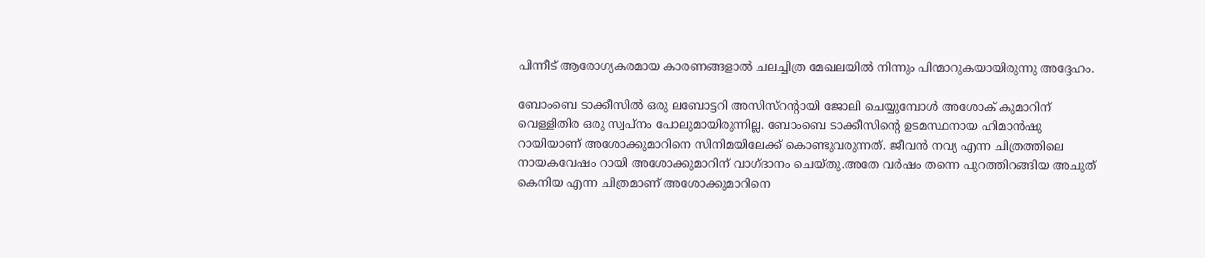പിന്നീട് ആരോഗ്യകരമായ കാരണങ്ങളാല്‍ ചലച്ചിത്ര മേഖലയില്‍ നിന്നും പിന്മാറുകയായിരുന്നു അദ്ദേഹം.

ബോംബെ ടാക്കീസില്‍ ഒരു ലബോട്ടറി അസിസ്റന്റായി ജോലി ചെയ്യുമ്പോള്‍ അശോക് കുമാറിന് വെള്ളിതിര ഒരു സ്വപ്നം പോലുമായിരുന്നില്ല. ബോംബെ ടാക്കീസിന്റെ ഉടമസ്ഥനായ ഹിമാന്‍ഷു റായിയാണ് അശോക്കുമാറിനെ സിനിമയിലേക്ക് കൊണ്ടുവരുന്നത്. ജീവന്‍ നവ്യ എന്ന ചിത്രത്തിലെ നായകവേഷം റായി അശോക്കുമാറിന് വാഗ്ദാനം ചെയ്തു.അതേ വര്‍ഷം തന്നെ പുറത്തിറങ്ങിയ അചുത് കെനിയ എന്ന ചിത്രമാണ് അശോക്കുമാറിനെ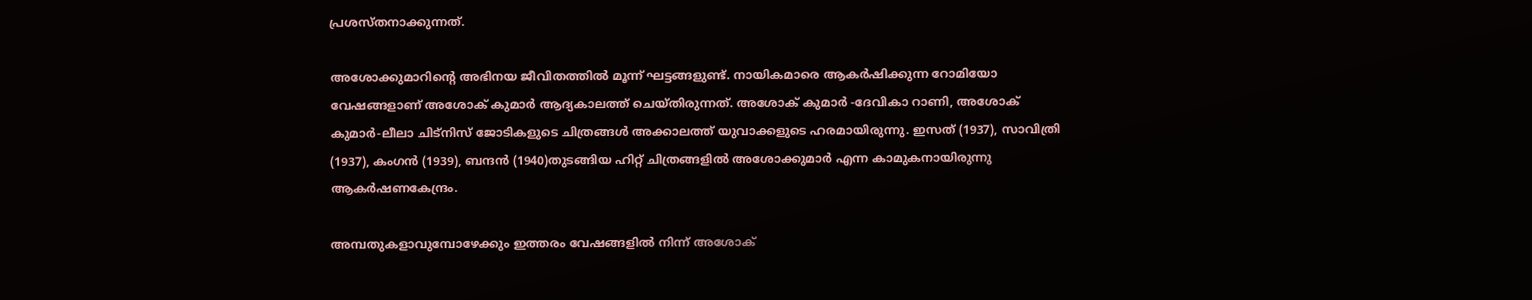പ്രശസ്തനാക്കുന്നത്.

അശോക്കുമാറിന്റെ അഭിനയ ജീവിതത്തില്‍ മൂന്ന് ഘട്ടങ്ങളുണ്ട്. നായികമാരെ ആകര്‍ഷിക്കുന്ന റോമിയോ വേഷങ്ങളാണ് അശോക് കുമാര്‍ ആദ്യകാലത്ത് ചെയ്തിരുന്നത്. അശോക് കുമാര്‍ -ദേവികാ റാണി, അശോക് കുമാര്‍-ലീലാ ചിട്നിസ് ജോടികളുടെ ചിത്രങ്ങള്‍ അക്കാലത്ത് യുവാക്കളുടെ ഹരമായിരുന്നു. ഇസത് (1937), സാവിത്രി (1937), കംഗന്‍ (1939), ബന്ദന്‍ (1940)തുടങ്ങിയ ഹിറ്റ് ചിത്രങ്ങളില്‍ അശോക്കുമാര്‍ എന്ന കാമുകനായിരുന്നു ആകര്‍ഷണകേന്ദ്രം.

അമ്പതുകളാവുമ്പോഴേക്കും ഇത്തരം വേഷങ്ങളില്‍ നിന്ന് അശോക്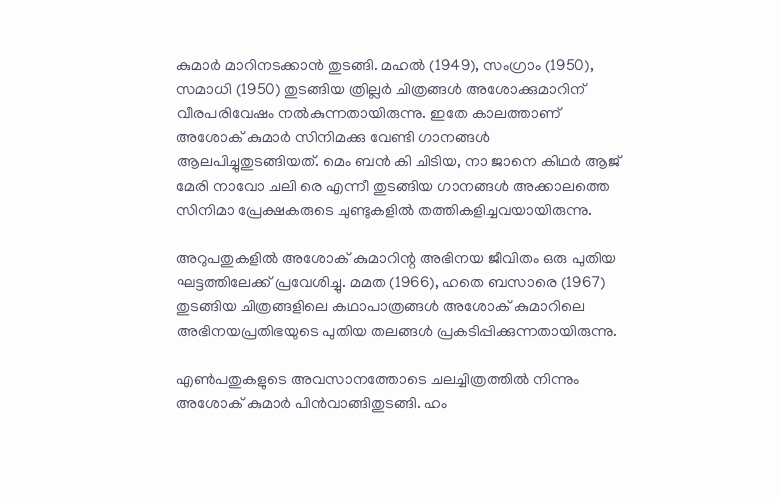കുമാര്‍ മാറിനടക്കാന്‍ തുടങ്ങി. മഹല്‍ (1949), സംഗ്രാം (1950), സമാധി (1950) തുടങ്ങിയ ത്രില്ലര്‍ ചിത്രങ്ങള്‍ അശോക്കുമാറിന് വീരപരിവേഷം നല്‍കുന്നതായിരുന്നു. ഇതേ കാലത്താണ് അശോക് കുമാര്‍ സിനിമക്കു വേണ്ടി ഗാനങ്ങള്‍ ആലപിച്ചുതുടങ്ങിയത്. മെം ബന്‍ കി ചിടിയ, നാ ജാനെ കിഥര്‍ ആജ് മേരി നാവോ ചലി രെ എന്നീ തുടങ്ങിയ ഗാനങ്ങള്‍ അക്കാലത്തെ സിനിമാ പ്രേക്ഷകരുടെ ചുണ്ടുകളില്‍ തത്തികളിച്ചവയായിരുന്നു.

അറുപതുകളില്‍ അശോക് കുമാറിന്റ അഭിനയ ജീവിതം ഒരു പുതിയ ഘട്ടത്തിലേക്ക് പ്രവേശിച്ചു. മമത (1966), ഹതെ ബസാരെ (1967) തുടങ്ങിയ ചിത്രങ്ങളിലെ കഥാപാത്രങ്ങള്‍ അശോക് കുമാറിലെ അഭിനയപ്രതിഭയുടെ പുതിയ തലങ്ങള്‍ പ്രകടിപ്പിക്കുന്നതായിരുന്നു.

എണ്‍പതുകളുടെ അവസാനത്തോടെ ചലച്ചിത്രത്തില്‍ നിന്നും അശോക് കുമാര്‍ പിന്‍വാങ്ങിതുടങ്ങി. ഹം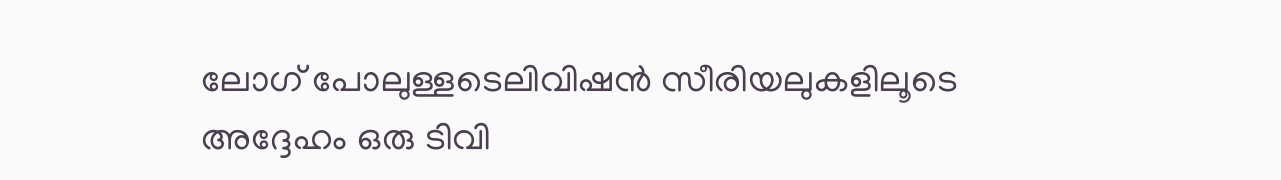ലോഗ് പോലുള്ളടെലിവിഷന്‍ സീരിയലുകളിലൂടെ അദ്ദേഹം ഒരു ടിവി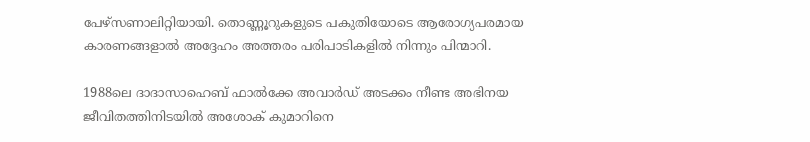പേഴ്സണാലിറ്റിയായി. തൊണ്ണൂറുകളുടെ പകുതിയോടെ ആരോഗ്യപരമായ കാരണങ്ങളാല്‍ അദ്ദേഹം അത്തരം പരിപാടികളില്‍ നിന്നും പിന്മാറി.

1988ലെ ദാദാസാഹെബ് ഫാല്‍ക്കേ അവാര്‍ഡ് അടക്കം നീണ്ട അഭിനയ ജീവിതത്തിനിടയില്‍ അശോക് കുമാറിനെ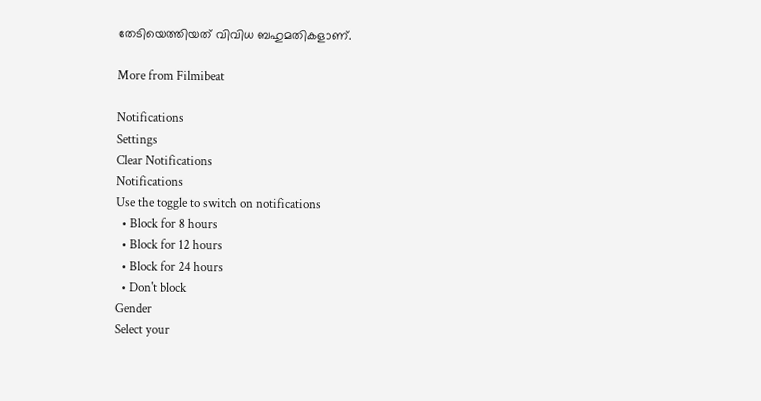തേടിയെത്തിയത് വിവിധ ബഹുമതികളാണ്.

More from Filmibeat

Notifications
Settings
Clear Notifications
Notifications
Use the toggle to switch on notifications
  • Block for 8 hours
  • Block for 12 hours
  • Block for 24 hours
  • Don't block
Gender
Select your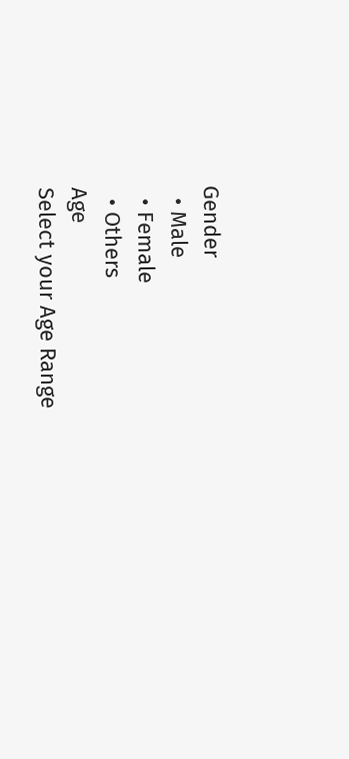Gender
  • Male
  • Female
  • Others
Age
Select your Age Range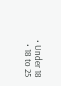• Under 18
  • 18 to 25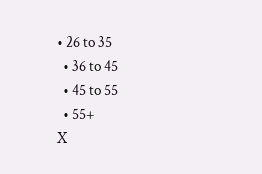• 26 to 35
  • 36 to 45
  • 45 to 55
  • 55+
X